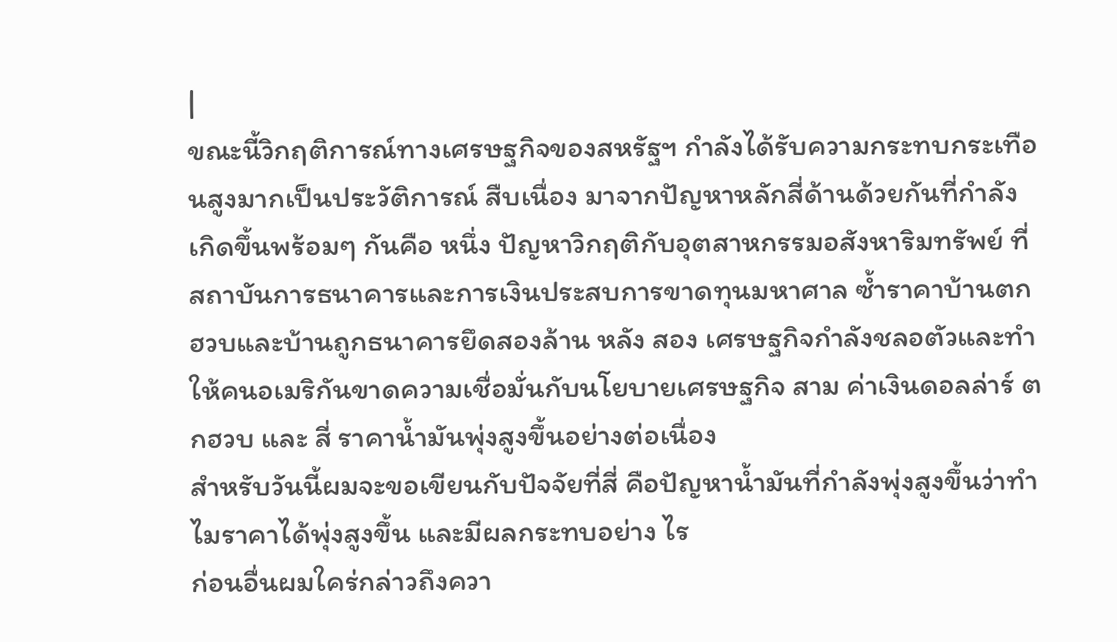|
ขณะนี้วิกฤติการณ์ทางเศรษฐกิจของสหรัฐฯ กำลังได้รับความกระทบกระเทือนสูงมากเป็นประวัติการณ์ สืบเนื่อง มาจากปัญหาหลักสี่ด้านด้วยกันที่กำลังเกิดขึ้นพร้อมๆ กันคือ หนึ่ง ปัญหาวิกฤติกับอุตสาหกรรมอสังหาริมทรัพย์ ที่สถาบันการธนาคารและการเงินประสบการขาดทุนมหาศาล ซ้ำราคาบ้านตกฮวบและบ้านถูกธนาคารยึดสองล้าน หลัง สอง เศรษฐกิจกำลังชลอตัวและทำให้คนอเมริกันขาดความเชื่อมั่นกับนโยบายเศรษฐกิจ สาม ค่าเงินดอลล่าร์ ตกฮวบ และ สี่ ราคาน้ำมันพุ่งสูงขึ้นอย่างต่อเนื่อง
สำหรับวันนี้ผมจะขอเขียนกับปัจจัยที่สี่ คือปัญหาน้ำมันที่กำลังพุ่งสูงขึ้นว่าทำไมราคาได้พุ่งสูงขึ้น และมีผลกระทบอย่าง ไร
ก่อนอื่นผมใคร่กล่าวถึงควา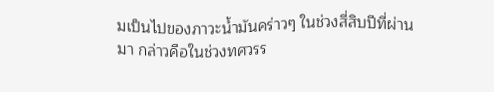มเป็นไปของภาวะน้ำมันคร่าวๆ ในช่วงสี่สิบปีที่ผ่านมา กล่าวคือในช่วงทศวรร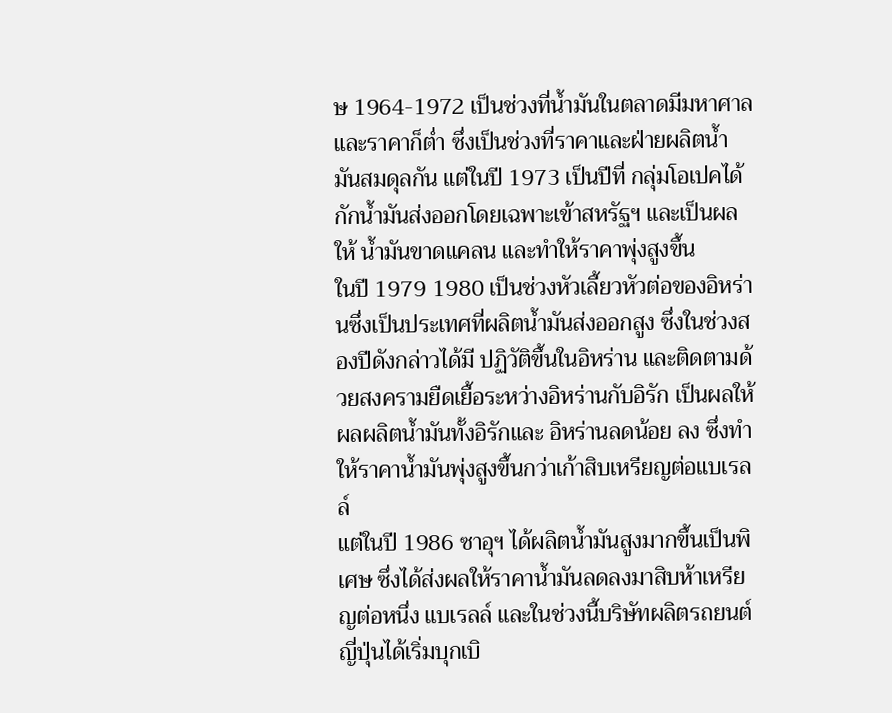ษ 1964-1972 เป็นช่วงที่น้ำมันในตลาดมีมหาศาลและราคาก็ต่ำ ซึ่งเป็นช่วงที่ราคาและฝ่ายผลิตน้ำมันสมดุลกัน แต่ในปี 1973 เป็นปีที่ กลุ่มโอเปคได้กักน้ำมันส่งออกโดยเฉพาะเข้าสหรัฐฯ และเป็นผลให้ น้ำมันขาดแคลน และทำให้ราคาพุ่งสูงขึ้น
ในปี 1979 1980 เป็นช่วงหัวเลี้ยวหัวต่อของอิหร่านซึ่งเป็นประเทศที่ผลิตน้ำมันส่งออกสูง ซึ่งในช่วงสองปีดังกล่าวได้มี ปฏิวัติขึ้นในอิหร่าน และติดตามด้วยสงครามยืดเยื้อระหว่างอิหร่านกับอิรัก เป็นผลให้ผลผลิตน้ำมันทั้งอิรักและ อิหร่านลดน้อย ลง ซึ่งทำให้ราคาน้ำมันพุ่งสูงขึ้นกว่าเก้าสิบเหรียญต่อแบเรลล์
แต่ในปี 1986 ซาอุฯ ได้ผลิตน้ำมันสูงมากขึ้นเป็นพิเศษ ซึ่งได้ส่งผลให้ราคาน้ำมันลดลงมาสิบห้าเหรียญต่อหนึ่ง แบเรลล์ และในช่วงนี้บริษัทผลิตรถยนต์ญี่ปุ่นได้เริ่มบุกเบิ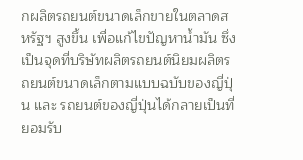กผลิตรถยนต์ขนาดเล็กขายในตลาดสหรัฐฯ สูงขึ้น เพื่อแก้ไขปัญหาน้ำมัน ซึ่งเป็นจุดที่บริษัทผลิตรถยนต์นิยมผลิตรถยนต์ขนาดเล็กตามแบบฉบับของญี่ปุ่น และ รถยนต์ของญี่ปุ่นได้กลายเป็นที่ยอมรับ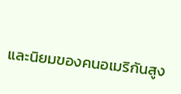และนิยมของคนอเมริกันสูง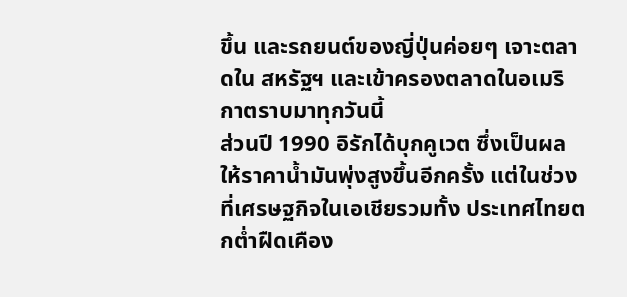ขึ้น และรถยนต์ของญี่ปุ่นค่อยๆ เจาะตลาดใน สหรัฐฯ และเข้าครองตลาดในอเมริกาตราบมาทุกวันนี้
ส่วนปี 1990 อิรักได้บุกคูเวต ซึ่งเป็นผลให้ราคาน้ำมันพุ่งสูงขึ้นอีกครั้ง แต่ในช่วงที่เศรษฐกิจในเอเชียรวมทั้ง ประเทศไทยตกต่ำฝืดเคือง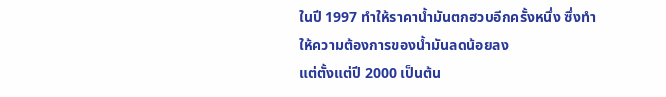ในปี 1997 ทำให้ราคาน้ำมันตกฮวบอีกครั้งหนึ่ง ซึ่งทำให้ความต้องการของน้ำมันลดน้อยลง
แต่ตั้งแต่ปี 2000 เป็นต้น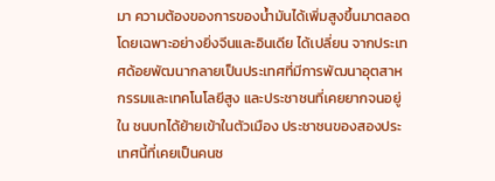มา ความต้องของการของน้ำมันได้เพิ่มสูงขึ้นมาตลอด โดยเฉพาะอย่างยิ่งจีนและอินเดีย ได้เปลี่ยน จากประเทศด้อยพัฒนากลายเป็นประเทศที่มีการพัฒนาอุตสาหกรรมและเทคโนโลยีสูง และประชาชนที่เคยยากจนอยู่ใน ชนบทได้ย้ายเข้าในตัวเมือง ประชาชนของสองประเทศนี้ที่เคยเป็นคนช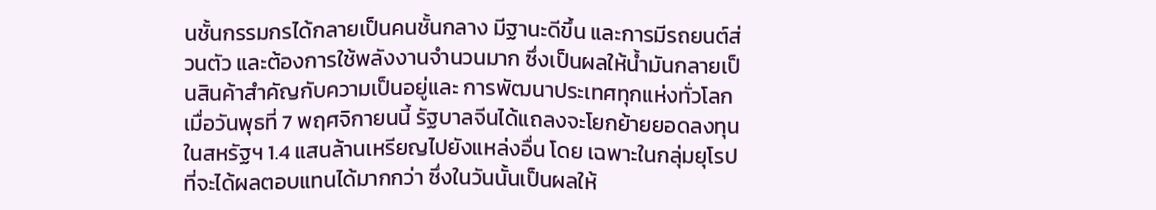นชั้นกรรมกรได้กลายเป็นคนชั้นกลาง มีฐานะดีขึ้น และการมีรถยนต์ส่วนตัว และต้องการใช้พลังงานจำนวนมาก ซึ่งเป็นผลให้น้ำมันกลายเป็นสินค้าสำคัญกับความเป็นอยู่และ การพัฒนาประเทศทุกแห่งทั่วโลก
เมื่อวันพุธที่ 7 พฤศจิกายนนี้ รัฐบาลจีนได้แถลงจะโยกย้ายยอดลงทุนในสหรัฐฯ 1.4 แสนล้านเหรียญไปยังแหล่งอื่น โดย เฉพาะในกลุ่มยุโรปที่จะได้ผลตอบแทนได้มากกว่า ซึ่งในวันนั้นเป็นผลให้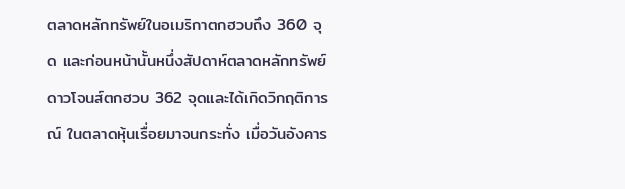ตลาดหลักทรัพย์ในอเมริกาตกฮวบถึง 360 จุด และก่อนหน้านั้นหนึ่งสัปดาห์ตลาดหลักทรัพย์ดาวโจนส์ตกฮวบ 362 จุดและได้เกิดวิกฤติการณ์ ในตลาดหุ้นเรื่อยมาจนกระทั่ง เมื่อวันอังคาร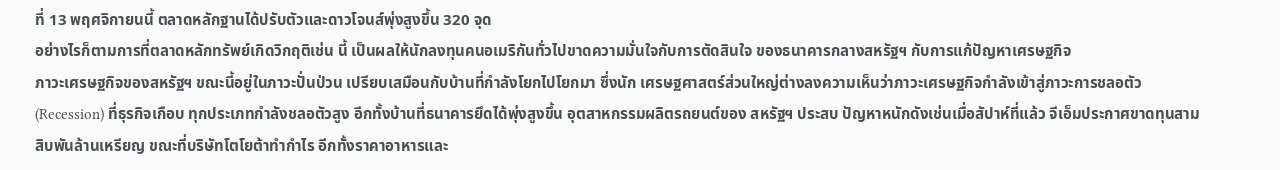ที่ 13 พฤศจิกายนนี้ ตลาดหลักฐานได้ปรับตัวและดาวโจนส์พุ่งสูงขึ้น 320 จุด
อย่างไรก็ตามการที่ตลาดหลักทรัพย์เกิดวิกฤติเช่น นี้ เป็นผลให้นักลงทุนคนอเมริกันทั่วไปขาดความมั่นใจกับการตัดสินใจ ของธนาคารกลางสหรัฐฯ กับการแก้ปัญหาเศรษฐกิจ
ภาวะเศรษฐกิจของสหรัฐฯ ขณะนี้อยู่ในภาวะปั่นป่วน เปรียบเสมือนกับบ้านที่กำลังโยกไปโยกมา ซึ่งนัก เศรษฐศาสตร์ส่วนใหญ่ต่างลงความเห็นว่าภาวะเศรษฐกิจกำลังเข้าสู่ภาวะการชลอตัว (Recession) ที่ธุรกิจเกือบ ทุกประเภทกำลังชลอตัวสูง อีกทั้งบ้านที่ธนาคารยึดได้พุ่งสูงขึ้น อุตสาหกรรมผลิตรถยนต์ของ สหรัฐฯ ประสบ ปัญหาหนักดังเช่นเมื่อสัปาห์ที่แล้ว จีเอ็มประกาศขาดทุนสามสิบพันล้านเหรียญ ขณะที่บริษัทโตโยต้าทำกำไร อีกทั้งราคาอาหารและ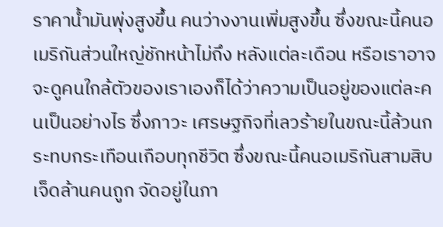ราคาน้ำมันพุ่งสูงขึ้น คนว่างงานเพิ่มสูงขึ้น ซึ่งขณะนี้คนอเมริกันส่วนใหญ่ชักหน้าไม่ถึง หลังแต่ละเดือน หรือเราอาจจะดูคนใกล้ตัวของเราเองก็ได้ว่าความเป็นอยู่ของแต่ละคนเป็นอย่างไร ซึ่งภาวะ เศรษฐกิจที่เลวร้ายในขณะนี้ล้วนกระทบกระเทือนเกือบทุกชีวิต ซึ่งขณะนี้คนอเมริกันสามสิบเจ็ดล้านคนถูก จัดอยู่ในภา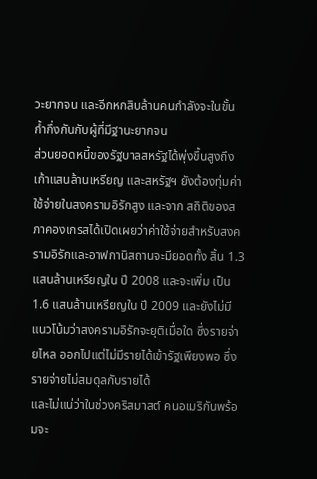วะยากจน และอีกหกสิบล้านคนกำลังจะในขั้นก้ำกึ่งกันกับผู้ที่มีฐานะยากจน
ส่วนยอดหนี้ของรัฐบาลสหรัฐได้พุ่งขึ้นสูงถึงเก้าแสนล้านเหรียญ และสหรัฐฯ ยังต้องทุ่มค่าใช้จ่ายในสงครามอิรักสูง และจาก สถิติของสภาคองเกรสได้เปิดเผยว่าค่าใช้จ่ายสำหรับสงครามอิรักและอาฟกานิสถานจะมียอดทั้ง สิ้น 1.3 แสนล้านเหรียญใน ปี 2008 และจะเพิ่ม เป็น 1.6 แสนล้านเหรียญใน ปี 2009 และยังไม่มีแนวโน้มว่าสงครามอิรักจะยุติเมื่อใด ซึ่งรายจ่ายไหล ออกไปแต่ไม่มีรายได้เข้ารัฐเพียงพอ ซึ่งรายจ่ายไม่สมดุลกับรายได้
และไม่แน่ว่าในช่วงคริสมาสต์ คนอเมริกันพร้อมจะ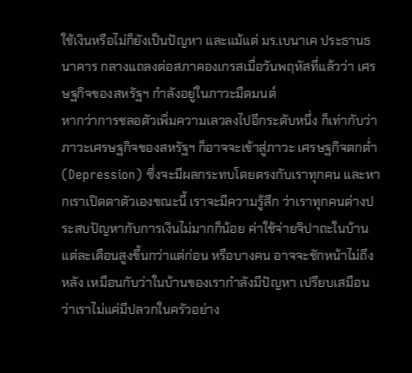ใช้เงินหรือไม่ก็ยังเป็นปัญหา และแม้แต่ มร.เบนาเค ประธานธนาคาร กลางแถลงต่อสภาคองเกรสเมื่อวันพฤหัสที่แล้วว่า เศรษฐกิจของสหรัฐฯ กำลังอยู่ในภาวะมืดมนต์
หากว่าการชลอตัวเพิ่มความเลวลงไปอีกระดับหนึ่ง ก็เท่ากับว่าภาวะเศรษฐกิจของสหรัฐฯ ก็อาจจะเข้าสู่ภาวะ เศรษฐกิจตกต่ำ (Depression) ซึ่งจะมีผลกระทบโดยตรงกับเราทุกคน และหากเราเปิดตาตัวเองขณะนี้ เราจะมีความรู้สึก ว่าเราทุกคนต่างประสบปัญหากับการเงินไม่มากก็น้อย ค่าใช้จ่ายจิปาถะในบ้านแต่ละเดือนสูงขึ้นกว่าแต่ก่อน หรือบางคน อาจจะชักหน้าไม่ถึงหลัง เหมือนกับว่าในบ้านของเรากำลังมีปัญหา เปรียบเสมือนว่าเราไม่แค่มีปลวกในครัวอย่าง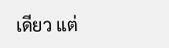เดียว แต่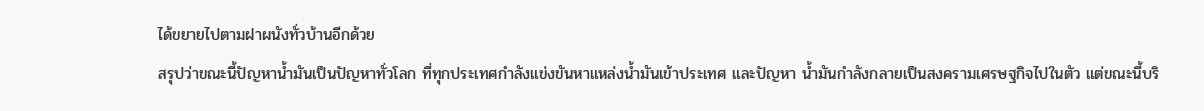ได้ขยายไปตามฝาผนังทั่วบ้านอีกด้วย
สรุปว่าขณะนี้ปัญหาน้ำมันเป็นปัญหาทั่วโลก ที่ทุกประเทศกำลังแข่งขันหาแหล่งน้ำมันเข้าประเทศ และปัญหา น้ำมันกำลังกลายเป็นสงครามเศรษฐกิจไปในตัว แต่ขณะนี้บริ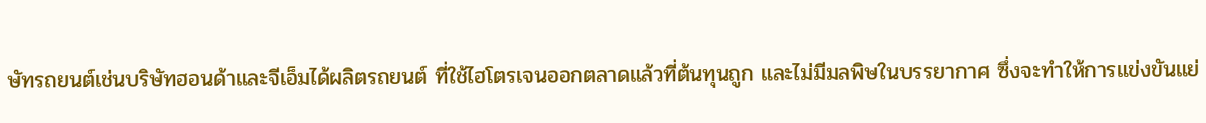ษัทรถยนต์เช่นบริษัทฮอนด้าและจีเอ็มได้ผลิตรถยนต์ ที่ใช้ไฮโตรเจนออกตลาดแล้วที่ต้นทุนถูก และไม่มีมลพิษในบรรยากาศ ซึ่งจะทำให้การแข่งขันแย่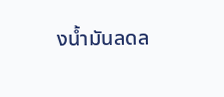งน้ำมันลดล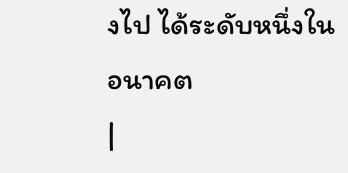งไป ได้ระดับหนึ่งในอนาคต
|